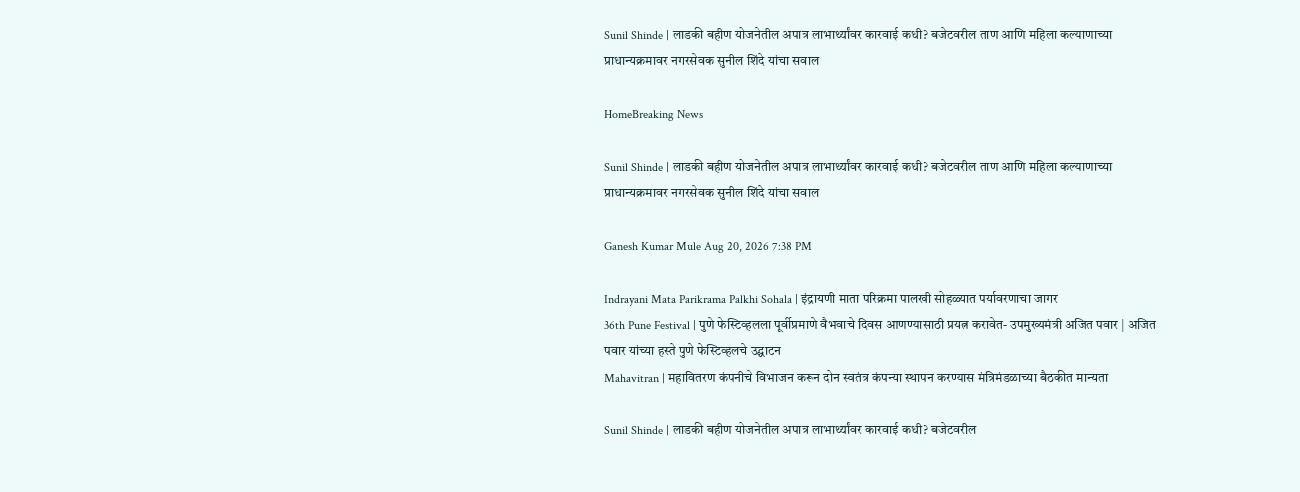Sunil Shinde | लाडकी बहीण योजनेतील अपात्र लाभार्थ्यांवर कारवाई कधी? बजेटवरील ताण आणि महिला कल्याणाच्या प्राधान्यक्रमावर नगरसेवक सुनील शिंदे यांचा सवाल

HomeBreaking News

Sunil Shinde | लाडकी बहीण योजनेतील अपात्र लाभार्थ्यांवर कारवाई कधी? बजेटवरील ताण आणि महिला कल्याणाच्या प्राधान्यक्रमावर नगरसेवक सुनील शिंदे यांचा सवाल

Ganesh Kumar Mule Aug 20, 2026 7:38 PM

Indrayani Mata Parikrama Palkhi Sohala | इंद्रायणी माता परिक्रमा पालखी सोहळ्यात पर्यावरणाचा जागर
36th Pune Festival | पुणे फेस्टिव्हलला पूर्वीप्रमाणे वैभवाचे दिवस आणण्यासाठी प्रयत्न करावेत- उपमुख्यमंत्री अजित पवार | अजित पवार यांच्या हस्ते पुणे फेस्टिव्हलचे उद्घाटन
Mahavitran | महावितरण कंपनीचे विभाजन करून दोन स्वतंत्र कंपन्या स्थापन करण्यास मंत्रिमंडळाच्या बैठकीत मान्यता

Sunil Shinde | लाडकी बहीण योजनेतील अपात्र लाभार्थ्यांवर कारवाई कधी? बजेटवरील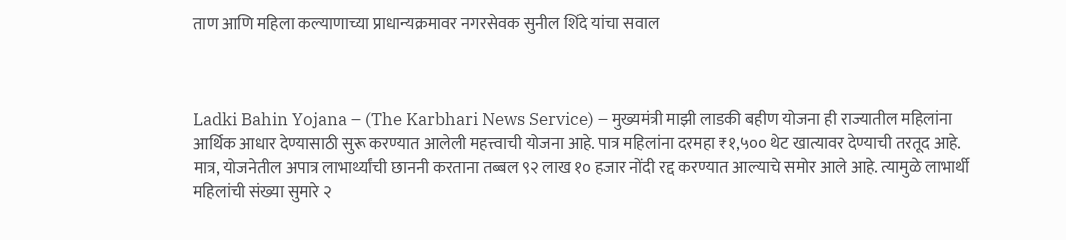ताण आणि महिला कल्याणाच्या प्राधान्यक्रमावर नगरसेवक सुनील शिंदे यांचा सवाल



Ladki Bahin Yojana – (The Karbhari News Service) – मुख्यमंत्री माझी लाडकी बहीण योजना ही राज्यातील महिलांना आर्थिक आधार देण्यासाठी सुरू करण्यात आलेली महत्त्वाची योजना आहे. पात्र महिलांना दरमहा ₹१,५०० थेट खात्यावर देण्याची तरतूद आहे. मात्र, योजनेतील अपात्र लाभार्थ्यांची छाननी करताना तब्बल ९२ लाख १० हजार नोंदी रद्द करण्यात आल्याचे समोर आले आहे. त्यामुळे लाभार्थी महिलांची संख्या सुमारे २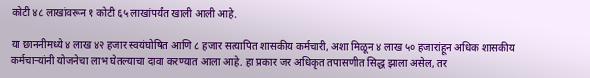कोटी ४८ लाखांवरून १ कोटी ६५ लाखांपर्यंत खाली आली आहे.

या छाननीमध्ये ४ लाख ४२ हजार स्वयंघोषित आणि ८ हजार सत्यापित शासकीय कर्मचारी, अशा मिळून ४ लाख ५० हजारांहून अधिक शासकीय कर्मचाऱ्यांनी योजनेचा लाभ घेतल्याचा दावा करण्यात आला आहे. हा प्रकार जर अधिकृत तपासणीत सिद्ध झाला असेल, तर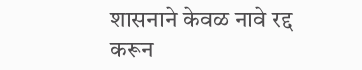शासनाने केवळ नावे रद्द करून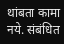थांबता कामा नये. संबंधित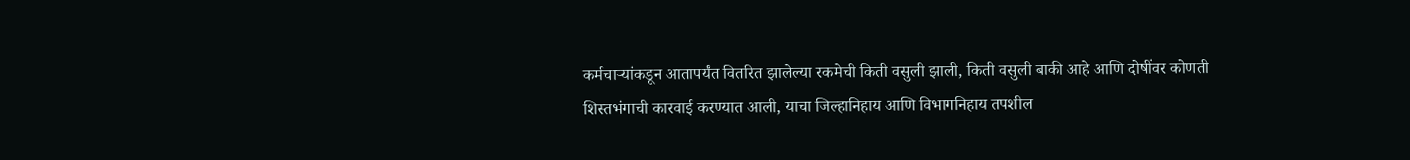कर्मचाऱ्यांकडून आतापर्यंत वितरित झालेल्या रकमेची किती वसुली झाली, किती वसुली बाकी आहे आणि दोषींवर कोणती शिस्तभंगाची कारवाई करण्यात आली, याचा जिल्हानिहाय आणि विभागनिहाय तपशील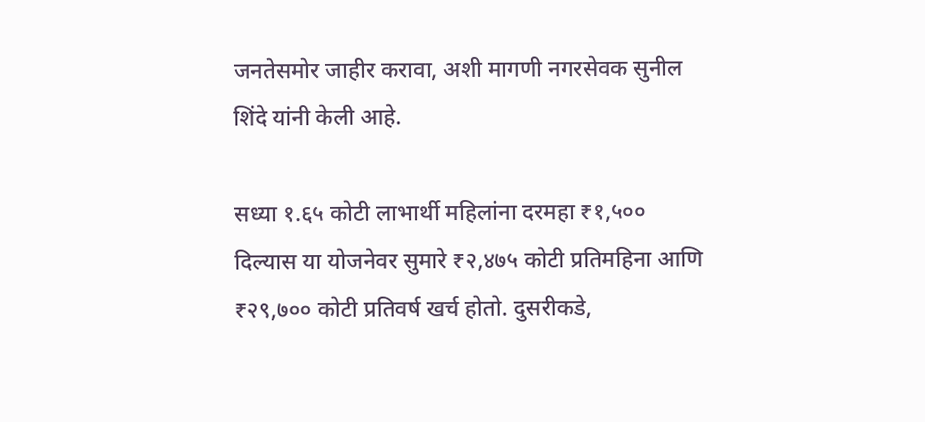जनतेसमोर जाहीर करावा, अशी मागणी नगरसेवक सुनील शिंदे यांनी केली आहे.

सध्या १.६५ कोटी लाभार्थी महिलांना दरमहा ₹१,५०० दिल्यास या योजनेवर सुमारे ₹२,४७५ कोटी प्रतिमहिना आणि ₹२९,७०० कोटी प्रतिवर्ष खर्च होतो. दुसरीकडे,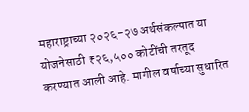महाराष्ट्राच्या २०२६-२७ अर्थसंकल्पात या योजनेसाठी ₹२६,५०० कोटींची तरतूद करण्यात आली आहे. मागील वर्षाच्या सुधारित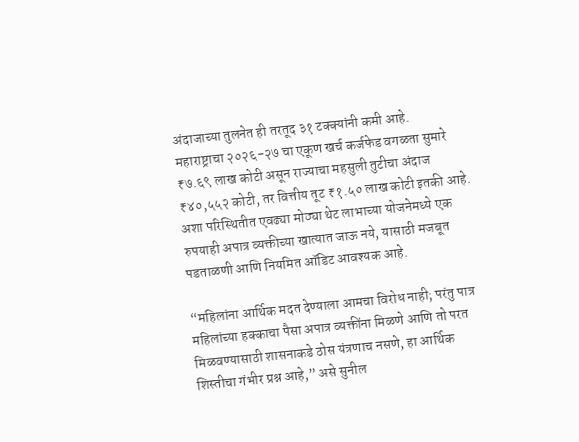अंदाजाच्या तुलनेत ही तरतूद ३१ टक्क्यांनी कमी आहे.
महाराष्ट्राचा २०२६-२७ चा एकूण खर्च कर्जफेड वगळता सुमारे ₹७.६९ लाख कोटी असून राज्याचा महसुली तुटीचा अंदाज ₹४०,५५२ कोटी, तर वित्तीय तूट ₹१.५० लाख कोटी इतकी आहे. अशा परिस्थितीत एवढ्या मोठ्या थेट लाभाच्या योजनेमध्ये एक रुपयाही अपात्र व्यक्तीच्या खात्यात जाऊ नये, यासाठी मजबूत पडताळणी आणि नियमित ऑडिट आवश्यक आहे.

“महिलांना आर्थिक मदत देण्याला आमचा विरोध नाही; परंतु पात्र महिलांच्या हक्काचा पैसा अपात्र व्यक्तींना मिळणे आणि तो परत मिळवण्यासाठी शासनाकडे ठोस यंत्रणाच नसणे, हा आर्थिक शिस्तीचा गंभीर प्रश्न आहे,” असे सुनील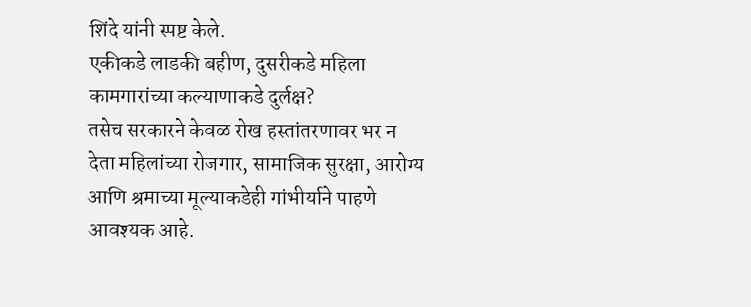शिंदे यांनी स्पष्ट केले.
एकीकडे लाडकी बहीण, दुसरीकडे महिला कामगारांच्या कल्याणाकडे दुर्लक्ष?
तसेच सरकारने केवळ रोख हस्तांतरणावर भर न देता महिलांच्या रोजगार, सामाजिक सुरक्षा, आरोग्य आणि श्रमाच्या मूल्याकडेही गांभीर्याने पाहणे आवश्यक आहे.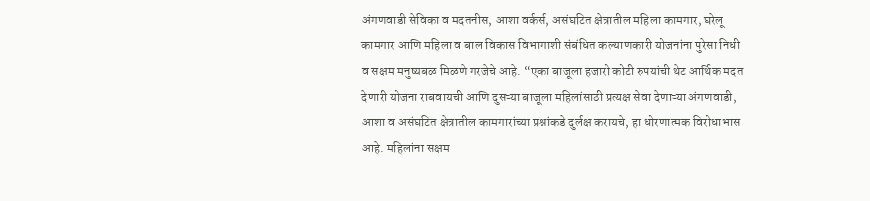अंगणवाडी सेविका व मदतनीस, आशा वर्कर्स, असंघटित क्षेत्रातील महिला कामगार, घरेलू कामगार आणि महिला व बाल विकास विभागाशी संबंधित कल्याणकारी योजनांना पुरेसा निधी व सक्षम मनुष्यबळ मिळणे गरजेचे आहे. “एका बाजूला हजारो कोटी रुपयांची थेट आर्थिक मदत देणारी योजना राबवायची आणि दुसऱ्या बाजूला महिलांसाठी प्रत्यक्ष सेवा देणाऱ्या अंगणवाडी, आशा व असंघटित क्षेत्रातील कामगारांच्या प्रश्नांकडे दुर्लक्ष करायचे, हा धोरणात्मक विरोधाभास आहे. महिलांना सक्षम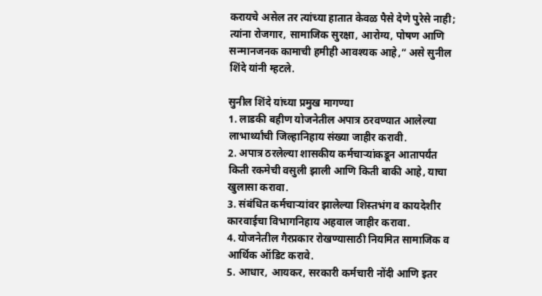करायचे असेल तर त्यांच्या हातात केवळ पैसे देणे पुरेसे नाही; त्यांना रोजगार, सामाजिक सुरक्षा, आरोग्य, पोषण आणि सन्मानजनक कामाची हमीही आवश्यक आहे,” असे सुनील शिंदे यांनी म्हटले.

सुनील शिंदे यांच्या प्रमुख मागण्या
1. लाडकी बहीण योजनेतील अपात्र ठरवण्यात आलेल्या लाभार्थ्यांची जिल्हानिहाय संख्या जाहीर करावी.
2. अपात्र ठरलेल्या शासकीय कर्मचाऱ्यांकडून आतापर्यंत किती रकमेची वसुली झाली आणि किती बाकी आहे, याचा खुलासा करावा.
3. संबंधित कर्मचाऱ्यांवर झालेल्या शिस्तभंग व कायदेशीर कारवाईचा विभागनिहाय अहवाल जाहीर करावा.
4. योजनेतील गैरप्रकार रोखण्यासाठी नियमित सामाजिक व आर्थिक ऑडिट करावे.
5. आधार, आयकर, सरकारी कर्मचारी नोंदी आणि इतर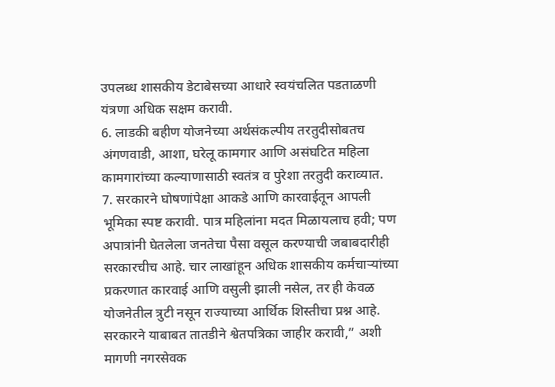उपलब्ध शासकीय डेटाबेसच्या आधारे स्वयंचलित पडताळणी यंत्रणा अधिक सक्षम करावी.
6. लाडकी बहीण योजनेच्या अर्थसंकल्पीय तरतुदीसोबतच अंगणवाडी, आशा, घरेलू कामगार आणि असंघटित महिला कामगारांच्या कल्याणासाठी स्वतंत्र व पुरेशा तरतुदी कराव्यात.
7. सरकारने घोषणांपेक्षा आकडे आणि कारवाईतून आपली भूमिका स्पष्ट करावी. पात्र महिलांना मदत मिळायलाच हवी; पण अपात्रांनी घेतलेला जनतेचा पैसा वसूल करण्याची जबाबदारीही सरकारचीच आहे. चार लाखांहून अधिक शासकीय कर्मचाऱ्यांच्या प्रकरणात कारवाई आणि वसुली झाली नसेल, तर ही केवळ योजनेतील त्रुटी नसून राज्याच्या आर्थिक शिस्तीचा प्रश्न आहे. सरकारने याबाबत तातडीने श्वेतपत्रिका जाहीर करावी,” अशी मागणी नगरसेवक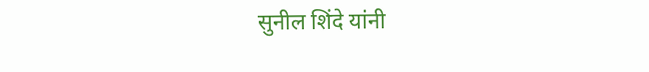सुनील शिंदे यांनी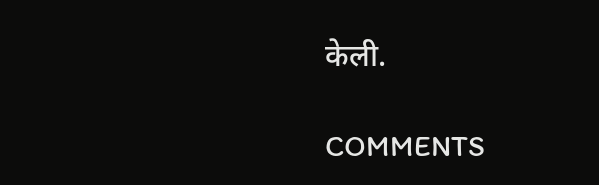केली.

COMMENTS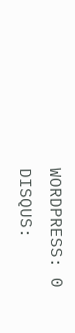WORDPRESS: 0
DISQUS: